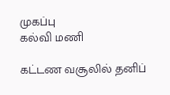முகப்பு
கல்வி மணி

கட்டண வசூலில் தனிப்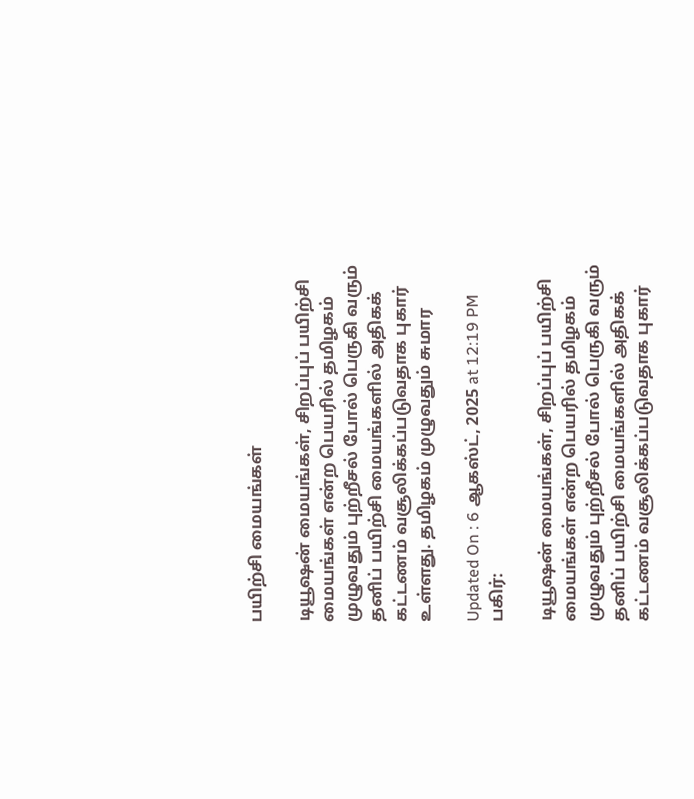பயிற்சி மையங்கள்

டியூஷன் மையங்கள், சிறப்புப் பயிற்சி மையங்கள் என்ற பெயரில் தமிழகம் முழுவதும் புற்றீசல் போல் பெருகி வரும் தனிப் பயிற்சி மையங்களில் அதிகக் கட்டணம் வசூலிக்கப்படுவதாக புகார் உள்ளது. தமிழகம் முழுவதும் சுமார

Updated On : 6 ஆகஸ்ட், 2025 at 12:19 PM
பகிர்:

டியூஷன் மையங்கள், சிறப்புப் பயிற்சி மையங்கள் என்ற பெயரில் தமிழகம் முழுவதும் புற்றீசல் போல் பெருகி வரும் தனிப் பயிற்சி மையங்களில் அதிகக் கட்டணம் வசூலிக்கப்படுவதாக புகார்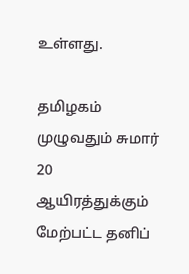உள்ளது.

தமிழகம் முழுவதும் சுமார் 20 ஆயிரத்துக்கும் மேற்பட்ட தனிப்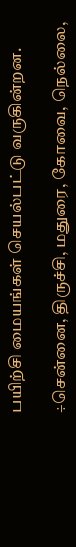பயிற்சி மையங்கள் செயல்பட்டு வருகின்றன.

÷சென்னை, திருச்சி, மதுரை, கோவை, நெல்லை,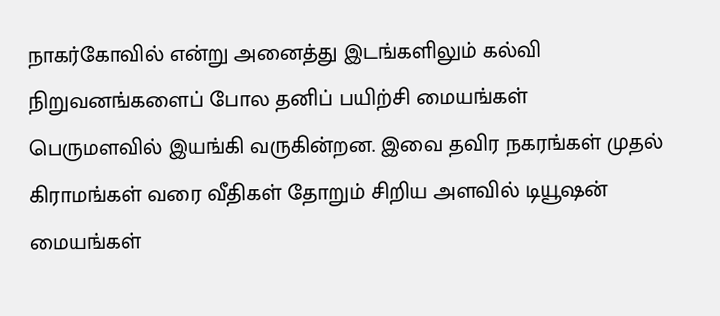நாகர்கோவில் என்று அனைத்து இடங்களிலும் கல்வி நிறுவனங்களைப் போல தனிப் பயிற்சி மையங்கள் பெருமளவில் இயங்கி வருகின்றன. இவை தவிர நகரங்கள் முதல் கிராமங்கள் வரை வீதிகள் தோறும் சிறிய அளவில் டியூஷன் மையங்கள்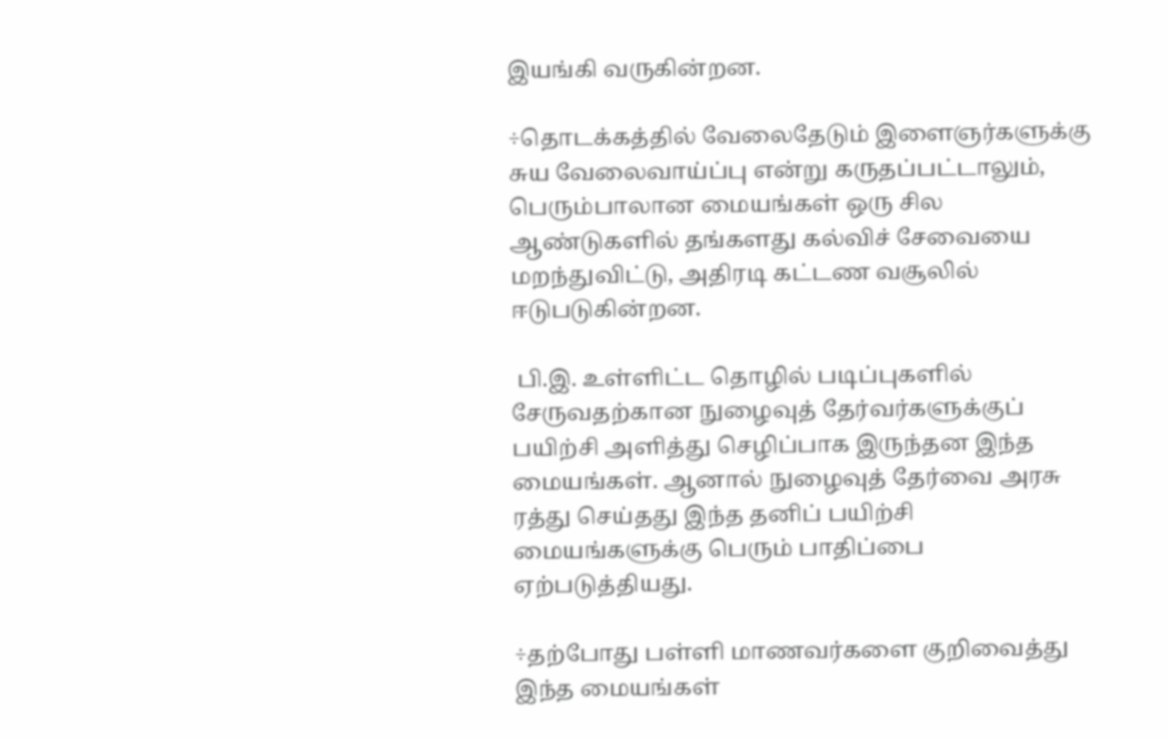இயங்கி வருகின்றன.

÷தொடக்கத்தில் வேலைதேடும் இளைஞர்களுக்கு சுய வேலைவாய்ப்பு என்று கருதப்பட்டாலும், பெரும்பாலான மையங்கள் ஒரு சில ஆண்டுகளில் தங்களது கல்விச் சேவையை மறந்துவிட்டு, அதிரடி கட்டண வசூலில் ஈடுபடுகின்றன.

 பி.இ. உள்ளிட்ட தொழில் படிப்புகளில் சேருவதற்கான நுழைவுத் தேர்வர்களுக்குப் பயிற்சி அளித்து செழிப்பாக இருந்தன இந்த மையங்கள். ஆனால் நுழைவுத் தேர்வை அரசு ரத்து செய்தது இந்த தனிப் பயிற்சி மையங்களுக்கு பெரும் பாதிப்பை ஏற்படுத்தியது.

÷தற்போது பள்ளி மாணவர்களை குறிவைத்து இந்த மையங்கள்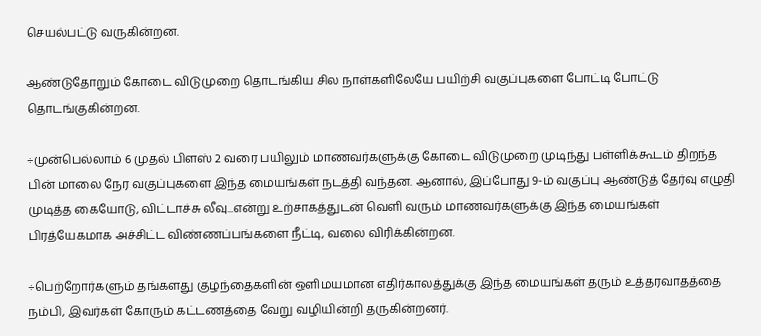செயல்பட்டு வருகின்றன.

ஆண்டுதோறும் கோடை விடுமுறை தொடங்கிய சில நாள்களிலேயே பயிற்சி வகுப்புகளை போட்டி போட்டு தொடங்குகின்றன.

÷முன்பெல்லாம் 6 முதல் பிளஸ் 2 வரை பயிலும் மாணவர்களுக்கு கோடை விடுமுறை முடிந்து பள்ளிக்கூடம் திறந்த பின் மாலை நேர வகுப்புகளை இந்த மையங்கள் நடத்தி வந்தன. ஆனால், இப்போது 9-ம் வகுப்பு ஆண்டுத் தேர்வு எழுதி முடித்த கையோடு, விட்டாச்சு லீவு...என்று உற்சாகத்துடன் வெளி வரும் மாணவர்களுக்கு இந்த மையங்கள் பிரத்யேகமாக அச்சிட்ட விண்ணப்பங்களை நீட்டி, வலை விரிக்கின்றன.

÷பெற்றோர்களும் தங்களது குழந்தைகளின் ஒளிமயமான எதிர்காலத்துக்கு இந்த மையங்கள் தரும் உத்தரவாதத்தை நம்பி, இவர்கள் கோரும் கட்டணத்தை வேறு வழியின்றி தருகின்றனர்.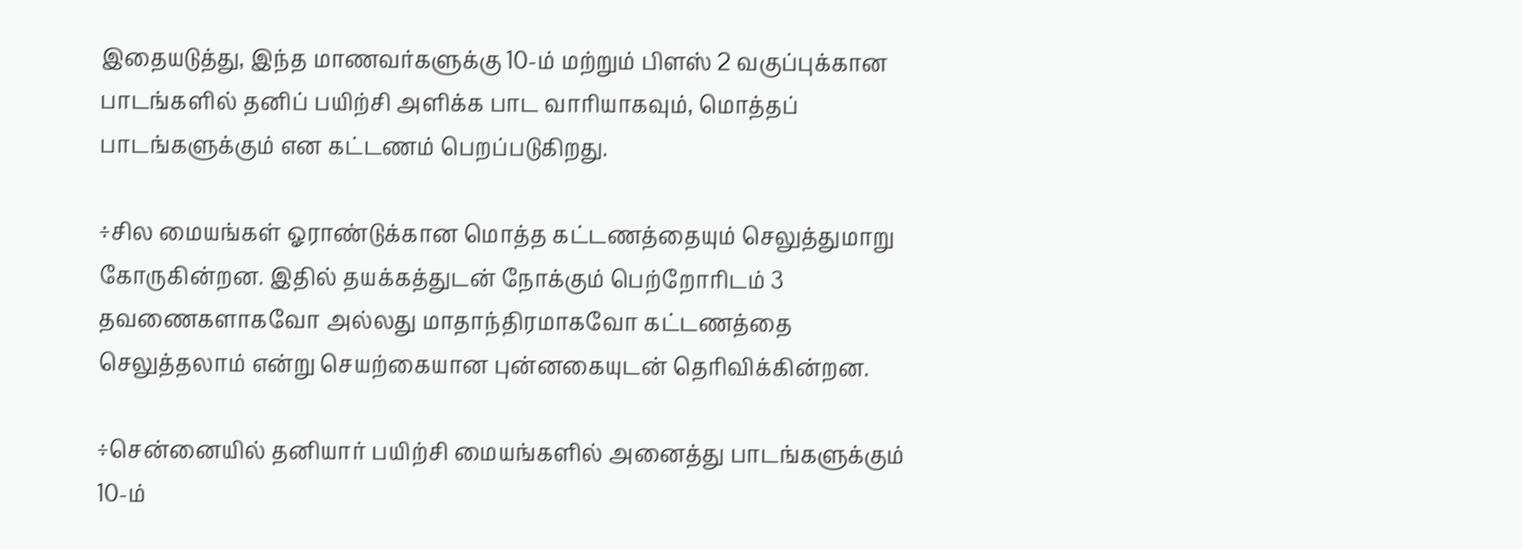இதையடுத்து, இந்த மாணவர்களுக்கு 10-ம் மற்றும் பிளஸ் 2 வகுப்புக்கான பாடங்களில் தனிப் பயிற்சி அளிக்க பாட வாரியாகவும், மொத்தப் பாடங்களுக்கும் என கட்டணம் பெறப்படுகிறது.

÷சில மையங்கள் ஓராண்டுக்கான மொத்த கட்டணத்தையும் செலுத்துமாறு கோருகின்றன. இதில் தயக்கத்துடன் நோக்கும் பெற்றோரிடம் 3 தவணைகளாகவோ அல்லது மாதாந்திரமாகவோ கட்டணத்தை செலுத்தலாம் என்று செயற்கையான புன்னகையுடன் தெரிவிக்கின்றன.

÷சென்னையில் தனியார் பயிற்சி மையங்களில் அனைத்து பாடங்களுக்கும் 10-ம்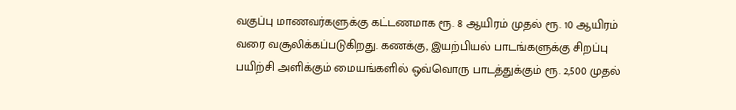வகுப்பு மாணவர்களுக்கு கட்டணமாக ரூ. 8 ஆயிரம் முதல் ரூ. 10 ஆயிரம் வரை வசூலிக்கப்படுகிறது. கணக்கு, இயற்பியல் பாடங்களுக்கு சிறப்பு பயிற்சி அளிக்கும் மையங்களில் ஒவ்வொரு பாடத்துக்கும் ரூ. 2,500 முதல்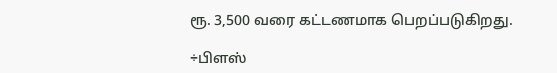ரூ. 3,500 வரை கட்டணமாக பெறப்படுகிறது.

÷பிளஸ்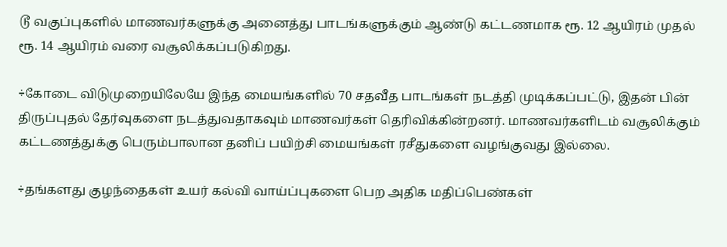டூ வகுப்புகளில் மாணவர்களுக்கு அனைத்து பாடங்களுக்கும் ஆண்டு கட்டணமாக ரூ. 12 ஆயிரம் முதல் ரூ. 14 ஆயிரம் வரை வசூலிக்கப்படுகிறது.

÷கோடை விடுமுறையிலேயே இந்த மையங்களில் 70 சதவீத பாடங்கள் நடத்தி முடிக்கப்பட்டு, இதன் பின் திருப்புதல் தேர்வுகளை நடத்துவதாகவும் மாணவர்கள் தெரிவிக்கின்றனர். மாணவர்களிடம் வசூலிக்கும் கட்டணத்துக்கு பெரும்பாலான தனிப் பயிற்சி மையங்கள் ரசீதுகளை வழங்குவது இல்லை.

÷தங்களது குழந்தைகள் உயர் கல்வி வாய்ப்புகளை பெற அதிக மதிப்பெண்கள்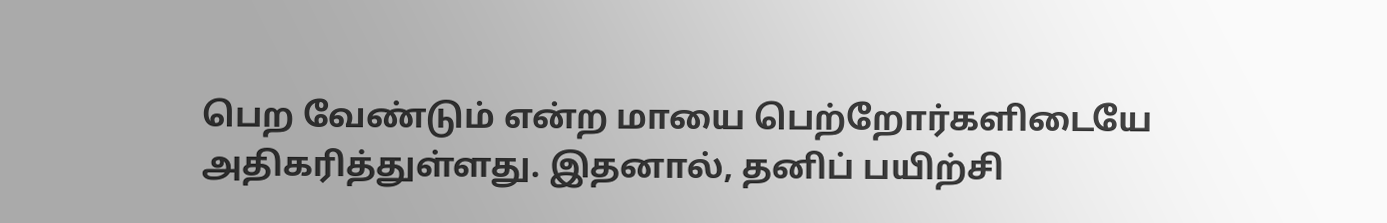பெற வேண்டும் என்ற மாயை பெற்றோர்களிடையே அதிகரித்துள்ளது. இதனால், தனிப் பயிற்சி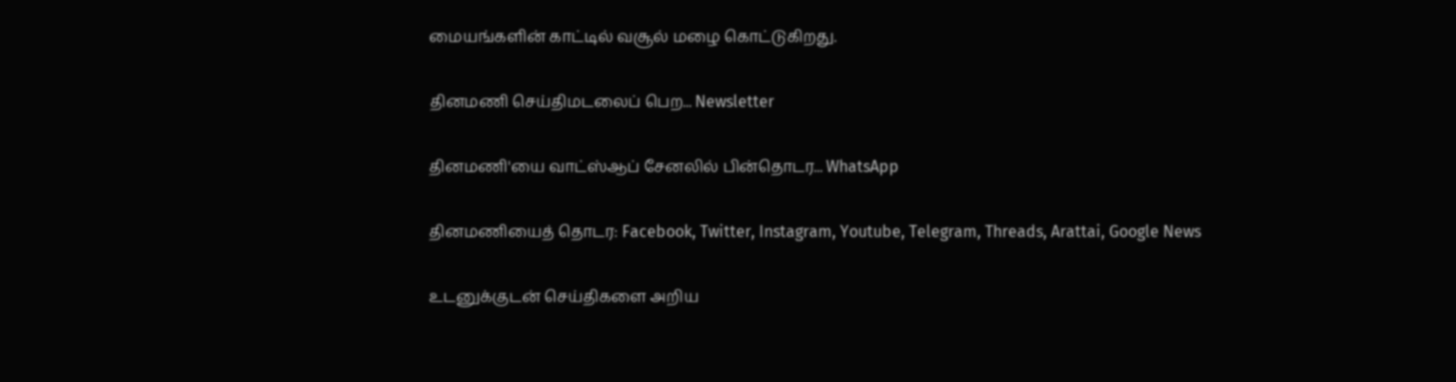மையங்களின் காட்டில் வசூல் மழை கொட்டுகிறது.

தினமணி செய்திமடலைப் பெற... Newsletter

தினமணி'யை வாட்ஸ்ஆப் சேனலில் பின்தொடர... WhatsApp

தினமணியைத் தொடர: Facebook, Twitter, Instagram, Youtube, Telegram, Threads, Arattai, Google News

உடனுக்குடன் செய்திகளை அறிய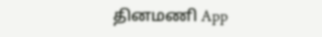தினமணி App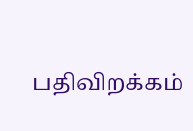பதிவிறக்கம்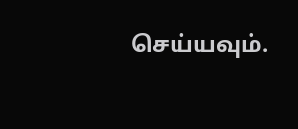செய்யவும்.